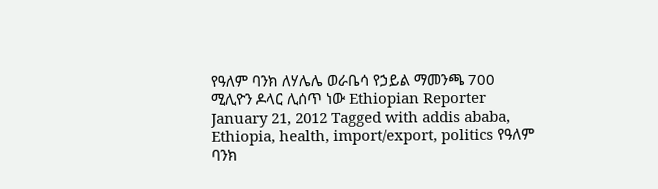የዓለም ባንክ ለሃሌሌ ወራቤሳ የኃይል ማመንጫ 700 ሚሊዮን ዶላር ሊሰጥ ነው Ethiopian Reporter January 21, 2012 Tagged with addis ababa, Ethiopia, health, import/export, politics የዓለም ባንክ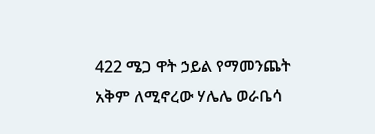422 ሜጋ ዋት ኃይል የማመንጨት አቅም ለሚኖረው ሃሌሌ ወራቤሳ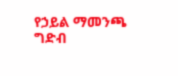የኃይል ማመንጫ ግድብ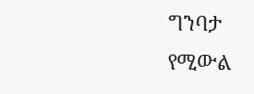ግንባታ የሚውል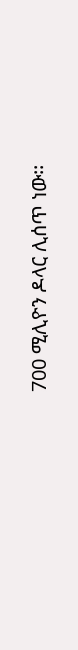700 ሚሊዮን ዶላር ሊሰጥ ነው፡፡